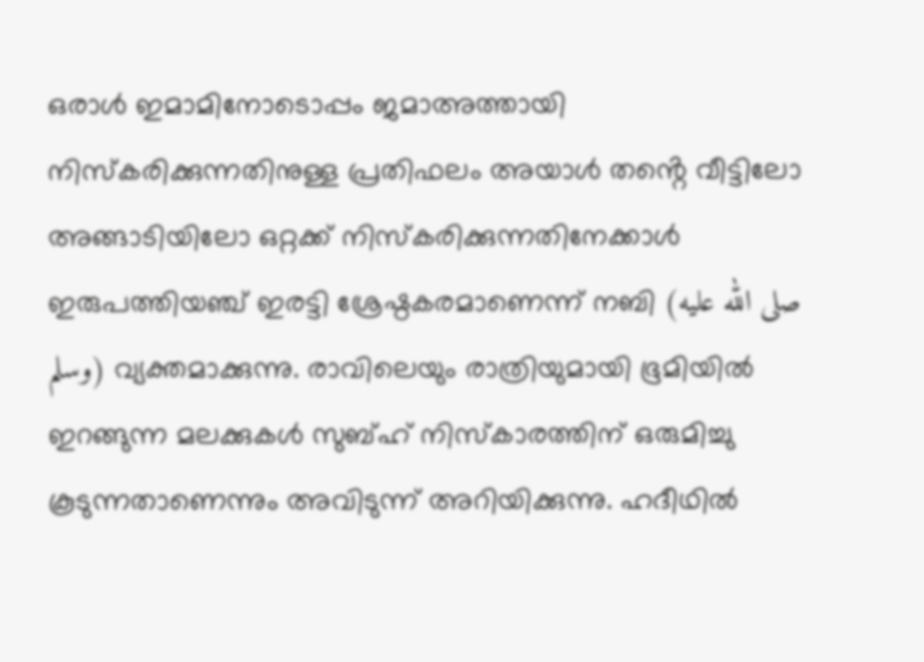ഒരാൾ ഇമാമിനോടൊപ്പം ജമാഅത്തായി നിസ്കരിക്കുന്നതിനുള്ള പ്രതിഫലം അയാൾ തൻ്റെ വീട്ടിലോ അങ്ങാടിയിലോ ഒറ്റക്ക് നിസ്കരിക്കുന്നതിനേക്കാൾ ഇരുപത്തിയഞ്ച് ഇരട്ടി ശ്രേഷ്ഠകരമാണെന്ന് നബി (صلى الله عليه وسلم) വ്യക്തമാക്കുന്നു. രാവിലെയും രാത്രിയുമായി ഭൂമിയിൽ ഇറങ്ങുന്ന മലക്കുകൾ സുബ്ഹ് നിസ്കാരത്തിന് ഒരുമിച്ചു കൂടുന്നതാണെന്നും അവിടുന്ന് അറിയിക്കുന്നു. ഹദീഥിൽ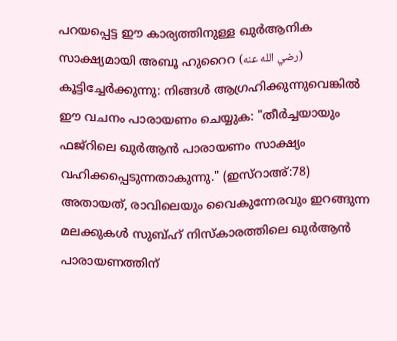പറയപ്പെട്ട ഈ കാര്യത്തിനുള്ള ഖുർആനിക സാക്ഷ്യമായി അബൂ ഹുറൈറ (رضي الله عنه) കൂട്ടിച്ചേർക്കുന്നു: നിങ്ങൾ ആഗ്രഹിക്കുന്നുവെങ്കിൽ ഈ വചനം പാരായണം ചെയ്യുക: "തീർച്ചയായും ഫജ്റിലെ ഖുർആൻ പാരായണം സാക്ഷ്യം വഹിക്കപ്പെടുന്നതാകുന്നു." (ഇസ്റാഅ്:78) അതായത്, രാവിലെയും വൈകുന്നേരവും ഇറങ്ങുന്ന മലക്കുകൾ സുബ്ഹ് നിസ്കാരത്തിലെ ഖുർആൻ പാരായണത്തിന്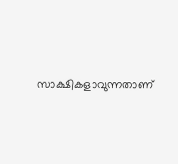സാക്ഷികളാവുന്നതാണ്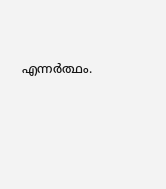എന്നർത്ഥം.